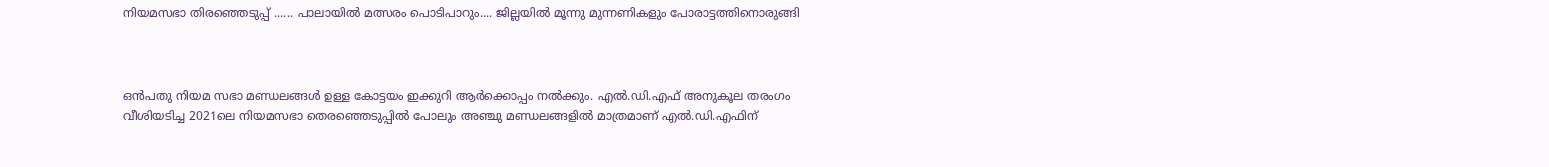നിയമസഭാ തിരഞ്ഞെടുപ്പ് ...... പാലായിൽ മത്സരം പൊടിപാറും.... ജില്ലയിൽ മൂന്നു മുന്നണികളും പോരാട്ടത്തിനൊരുങ്ങി



ഒന്‍പതു നിയമ സഭാ മണ്ഡലങ്ങള്‍ ഉള്ള കോട്ടയം ഇക്കുറി ആര്‍ക്കൊപ്പം നല്‍ക്കും. എല്‍.ഡി.എഫ് അനുകൂല തരംഗം വീശിയടിച്ച 2021ലെ നിയമസഭാ തെരഞ്ഞെടുപ്പില്‍ പോലും അഞ്ചു മണ്ഡലങ്ങളില്‍ മാത്രമാണ് എല്‍.ഡി.എഫിന്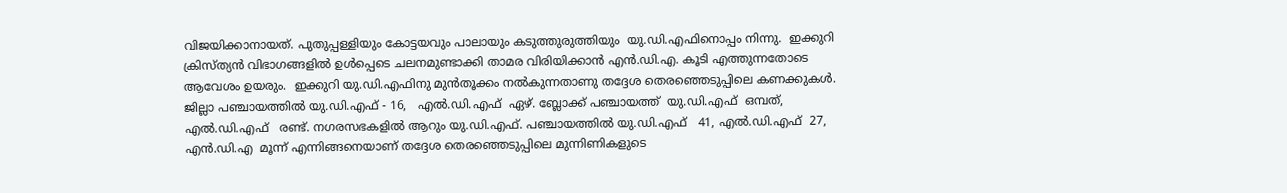വിജയിക്കാനായത്. പുതുപ്പള്ളിയും കോട്ടയവും പാലായും കടുത്തുരുത്തിയും  യു.ഡി.എഫിനൊപ്പം നിന്നു.  ഇക്കുറി ക്രിസ്ത്യന്‍ വിഭാഗങ്ങളില്‍ ഉള്‍പ്പെടെ ചലനമുണ്ടാക്കി താമര വിരിയിക്കാന്‍ എന്‍.ഡി.എ. കൂടി എത്തുന്നതോടെ ആവേശം ഉയരും.  ഇക്കുറി യു.ഡി.എഫിനു മുന്‍തൂക്കം നല്‍കുന്നതാണു തദ്ദേശ തെരഞ്ഞെടുപ്പിലെ കണക്കുകള്‍. ജില്ലാ പഞ്ചായത്തില്‍ യു.ഡി.എഫ് - 16,   എല്‍.ഡി.എഫ്  ഏഴ്. ബ്ലോക്ക് പഞ്ചായത്ത്  യു.ഡി.എഫ്  ഒമ്പത്, എല്‍.ഡി.എഫ്   രണ്ട്. നഗരസഭകളില്‍ ആറും യു.ഡി.എഫ്. പഞ്ചായത്തില്‍ യു.ഡി.എഫ്   41, എല്‍.ഡി.എഫ്  27, എന്‍.ഡി.എ  മൂന്ന് എന്നിങ്ങനെയാണ് തദ്ദേശ തെരഞ്ഞെടുപ്പിലെ മുന്നിണികളുടെ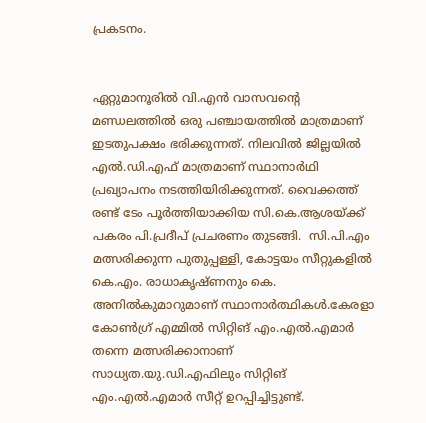പ്രകടനം.


ഏറ്റുമാനൂരില്‍ വി.എന്‍ വാസവന്റെ മണ്ഡലത്തില്‍ ഒരു പഞ്ചായത്തില്‍ മാത്രമാണ് ഇടതുപക്ഷം ഭരിക്കുന്നത്. നിലവില്‍ ജില്ലയില്‍ എല്‍.ഡി.എഫ് മാത്രമാണ് സ്ഥാനാര്‍ഥി പ്രഖ്യാപനം നടത്തിയിരിക്കുന്നത്. വൈക്കത്ത് രണ്ട് ടേം പൂര്‍ത്തിയാക്കിയ സി.കെ.ആശയ്ക്ക് പകരം പി.പ്രദീപ് പ്രചരണം തുടങ്ങി.  സി.പി.എം മത്സരിക്കുന്ന പുതുപ്പള്ളി, കോട്ടയം സീറ്റുകളില്‍ കെ.എം. രാധാകൃഷ്ണനും കെ. അനില്‍കുമാറുമാണ് സ്ഥാനാര്‍ത്ഥികള്‍.കേരളാ കോണ്‍ഗ്ര് എമ്മില്‍ സിറ്റിങ് എം.എല്‍.എമാര്‍ തന്നെ മത്സരിക്കാനാണ് സാധ്യത.യു.ഡി.എഫിലും സിറ്റിങ് എം.എല്‍.എമാര്‍ സീറ്റ് ഉറപ്പിച്ചിട്ടുണ്ട്.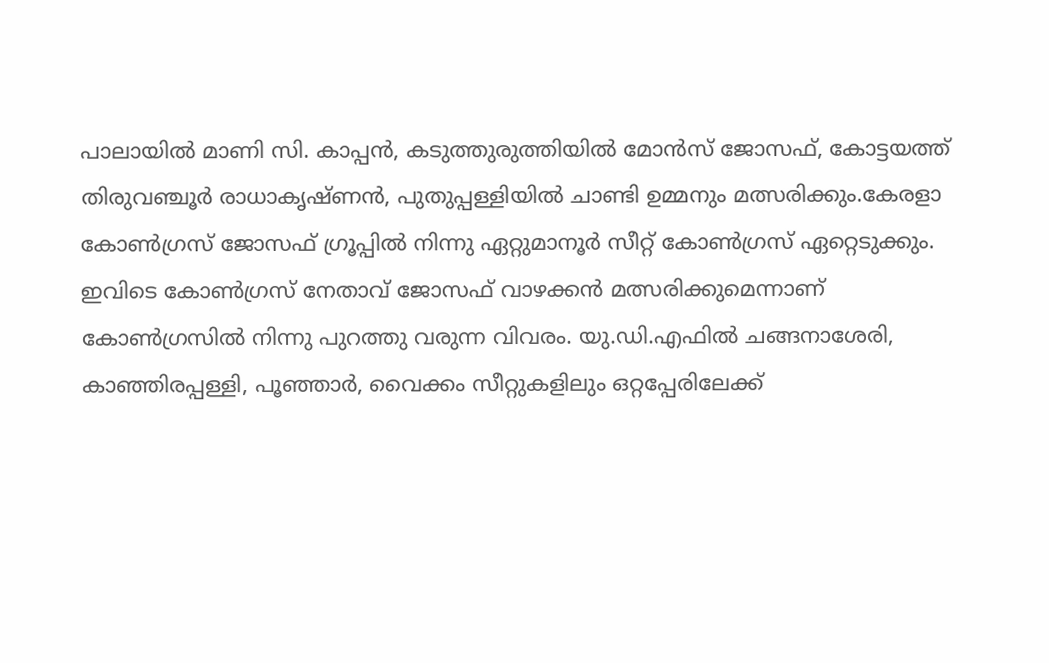പാലായില്‍ മാണി സി. കാപ്പന്‍, കടുത്തുരുത്തിയില്‍ മോന്‍സ് ജോസഫ്, കോട്ടയത്ത് തിരുവഞ്ചൂര്‍ രാധാകൃഷ്ണന്‍, പുതുപ്പള്ളിയില്‍ ചാണ്ടി ഉമ്മനും മത്സരിക്കും.കേരളാ കോണ്‍ഗ്രസ് ജോസഫ് ഗ്രൂപ്പില്‍ നിന്നു ഏറ്റുമാനൂര്‍ സീറ്റ് കോണ്‍ഗ്രസ് ഏറ്റെടുക്കും. ഇവിടെ കോണ്‍ഗ്രസ് നേതാവ് ജോസഫ് വാഴക്കന്‍ മത്സരിക്കുമെന്നാണ് കോണ്‍ഗ്രസില്‍ നിന്നു പുറത്തു വരുന്ന വിവരം. യു.ഡി.എഫില്‍ ചങ്ങനാശേരി, കാഞ്ഞിരപ്പള്ളി, പൂഞ്ഞാര്‍, വൈക്കം സീറ്റുകളിലും ഒറ്റപ്പേരിലേക്ക്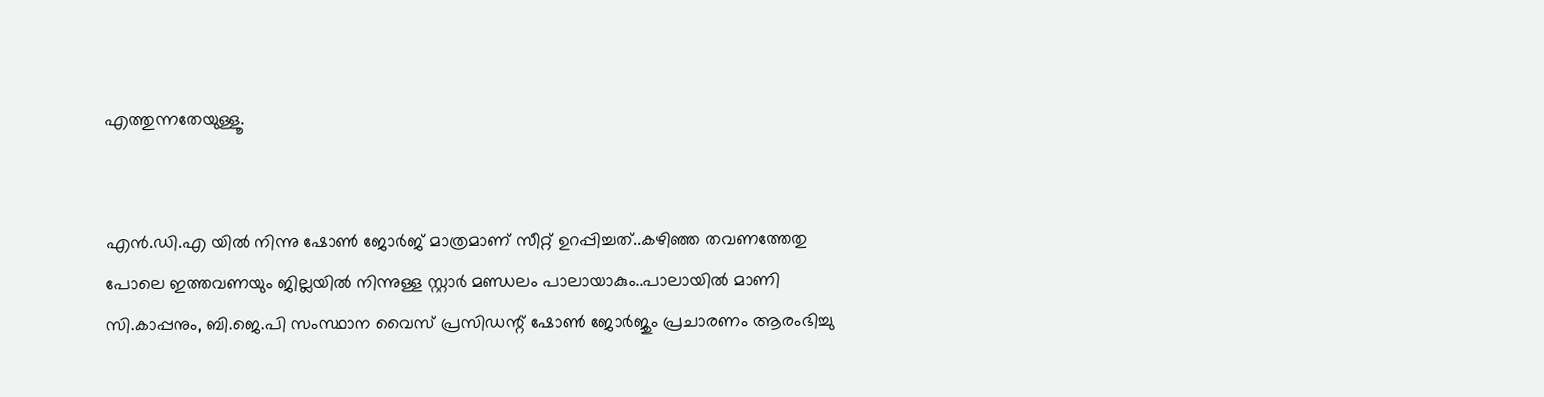എത്തുന്നതേയുള്ളൂ.


എൻ.ഡി.എ യിൽ നിന്നു ഷോൺ ജോർജ് മാത്രമാണ് സീറ്റ് ഉറപ്പിച്ചത്..കഴിഞ്ഞ തവണത്തേതു പോലെ ഇത്തവണയും ജില്ലയില്‍ നിന്നുള്ള സ്റ്റാര്‍ മണ്ഡലം പാലായാകും..പാലായില്‍ മാണി സി.കാപ്പനും, ബി.ജെ.പി സംസ്ഥാന വൈസ് പ്രസിഡന്റ് ഷോണ്‍ ജോര്‍ജും പ്രചാരണം ആരംഭിച്ചു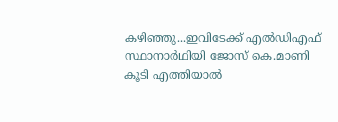കഴിഞ്ഞു...ഇവിടേക്ക് എൽഡിഎഫ് സ്ഥാനാർഥിയി ജോസ് കെ.മാണി കൂടി എത്തിയാൽ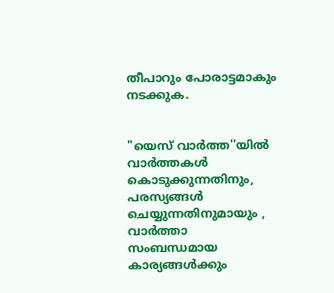തീപാറും പോരാട്ടമാകും നടക്കുക.


"യെസ് വാർത്ത''യിൽ
വാർത്തകൾ കൊടുക്കുന്നതിനും,
പരസ്യങ്ങൾ ചെയ്യുന്നതിനുമായും ,
വാർത്താ സംബന്ധമായ കാര്യങ്ങൾക്കും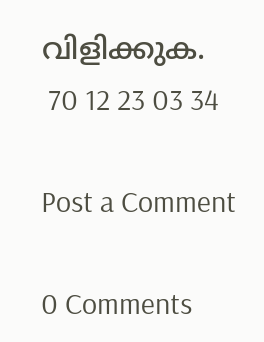വിളിക്കുക.
 70 12 23 03 34

Post a Comment

0 Comments